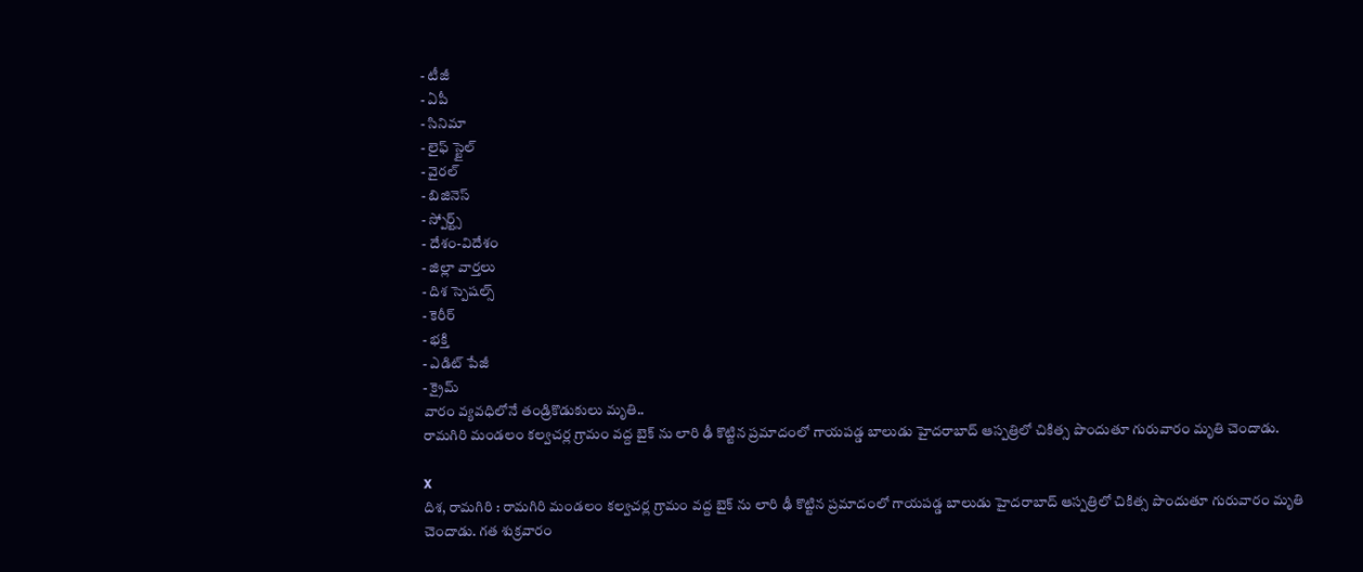- టీజీ
- ఏపీ
- సినిమా
- లైఫ్ స్టైల్
- వైరల్
- బిజినెస్
- స్పోర్ట్స్
- దేశం-విదేశం
- జిల్లా వార్తలు
- దిశ స్పెషల్స్
- కెరీర్
- భక్తి
- ఎడిట్ పేజీ
- క్రైమ్
వారం వ్యవధిలోనే తండ్రికొడుకులు మృతి..
రామగిరి మండలం కల్వచర్ల గ్రామం వద్ద బైక్ ను లారి ఢీ కొట్టిన ప్రమాదంలో గాయపడ్డ బాలుడు హైదరాబాద్ ఆస్పత్రిలో చికిత్స పొందుతూ గురువారం మృతి చెందాడు.

X
దిశ, రామగిరి : రామగిరి మండలం కల్వచర్ల గ్రామం వద్ద బైక్ ను లారి ఢీ కొట్టిన ప్రమాదంలో గాయపడ్డ బాలుడు హైదరాబాద్ ఆస్పత్రిలో చికిత్స పొందుతూ గురువారం మృతి చెందాడు. గత శుక్రవారం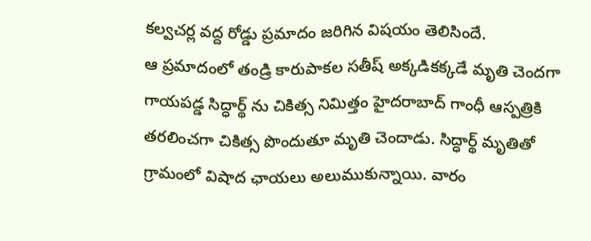కల్వచర్ల వద్ద రోడ్డు ప్రమాదం జరిగిన విషయం తెలిసిందే.
ఆ ప్రమాదంలో తండ్రి కారుపాకల సతీష్ అక్కడికక్కడే మృతి చెందగా గాయపడ్డ సిద్ధార్థ్ ను చికిత్స నిమిత్తం హైదరాబాద్ గాంధీ ఆస్పత్రికి తరలించగా చికిత్స పొందుతూ మృతి చెందాడు. సిద్ధార్థ్ మృతితో గ్రామంలో విషాద ఛాయలు అలుముకున్నాయి. వారం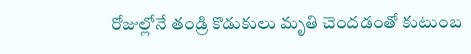రోజుల్లోనే తండ్రి కొడుకులు మృతి చెందడంతో కుటుంబ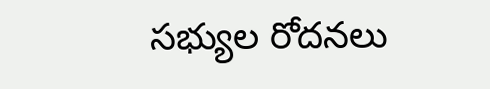సభ్యుల రోదనలు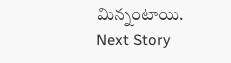మిన్నంటాయి.
Next Story